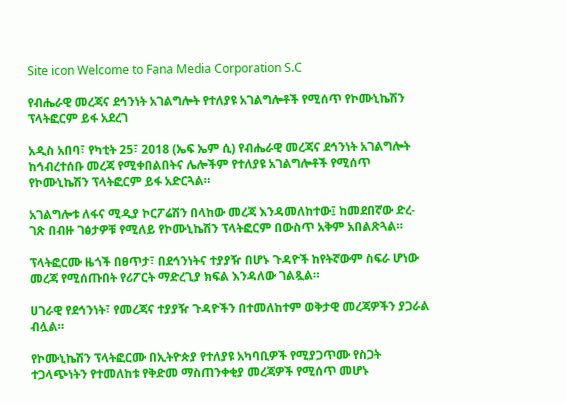Site icon Welcome to Fana Media Corporation S.C

የብሔራዊ መረጃና ደኅንነት አገልግሎት የተለያዩ አገልግሎቶች የሚሰጥ የኮሙኒኬሽን ፕላትፎርም ይፋ አደረገ

አዲስ አበባ፣ የካቲት 25፣ 2018 (ኤፍ ኤም ሲ) የብሔራዊ መረጃና ደኅንነት አገልግሎት ከኅብረተሰቡ መረጃ የሚቀበልበትና ሌሎችም የተለያዩ አገልግሎቶች የሚሰጥ የኮሙኒኬሽን ፕላትፎርም ይፋ አድርጓል።

አገልግሎቱ ለፋና ሚዲያ ኮርፖሬሽን በላከው መረጃ እንዳመለከተው፤ ከመደበኛው ድረ-ገጽ በብዙ ገፅታዎቹ የሚለይ የኮሙኒኬሽን ፕላትፎርም በውስጥ አቅም አበልጽጓል።

ፕላትፎርሙ ዜጎች በፀጥታ፣ በደኅንነትና ተያያዥ በሆኑ ጉዳዮች ከየትኛውም ስፍራ ሆነው መረጃ የሚሰጡበት የሪፖርት ማድረጊያ ክፍል እንዳለው ገልጿል።

ሀገራዊ የደኅንነት፣ የመረጃና ተያያዥ ጉዳዮችን በተመለከተም ወቅታዊ መረጃዎችን ያጋራል ብሏል።

የኮሙኒኬሽን ፕላትፎርሙ በኢትዮጵያ የተለያዩ አካባቢዎች የሚያጋጥሙ የስጋት ተጋላጭነትን የተመለከቱ የቅድመ ማስጠንቀቂያ መረጃዎች የሚሰጥ መሆኑ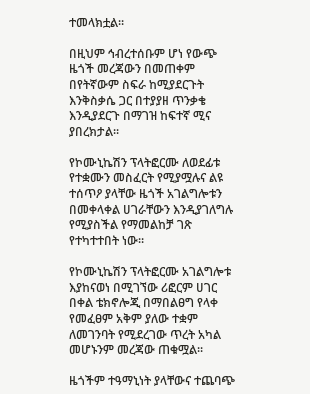ተመላክቷል።

በዚህም ኅብረተሰቡም ሆነ የውጭ ዜጎች መረጃውን በመጠቀም በየትኛውም ስፍራ ከሚያደርጉት እንቅስቃሴ ጋር በተያያዘ ጥንቃቄ እንዲያደርጉ በማገዝ ከፍተኛ ሚና ያበረክታል፡፡

የኮሙኒኬሽን ፕላትፎርሙ ለወደፊቱ የተቋሙን መስፈርት የሚያሟሉና ልዩ ተሰጥዖ ያላቸው ዜጎች አገልግሎቱን በመቀላቀል ሀገራቸውን እንዲያገለግሉ የሚያስችል የማመልከቻ ገጽ የተካተተበት ነው።

የኮሙኒኬሽን ፕላትፎርሙ አገልግሎቱ እያከናወነ በሚገኘው ሪፎርም ሀገር በቀል ቴክኖሎጂ በማበልፀግ የላቀ የመፈፀም አቅም ያለው ተቋም ለመገንባት የሚደረገው ጥረት አካል መሆኑንም መረጃው ጠቁሟል፡፡

ዜጎችም ተዓማኒነት ያላቸውና ተጨባጭ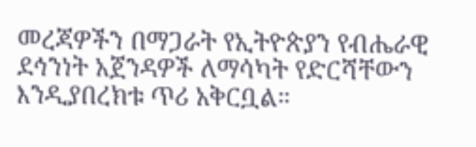መረጃዎችን በማጋራት የኢትዮጵያን የብሔራዊ ደኅንነት አጀንዳዎች ለማሳካት የድርሻቸውን እንዲያበረክቱ ጥሪ አቅርቧል።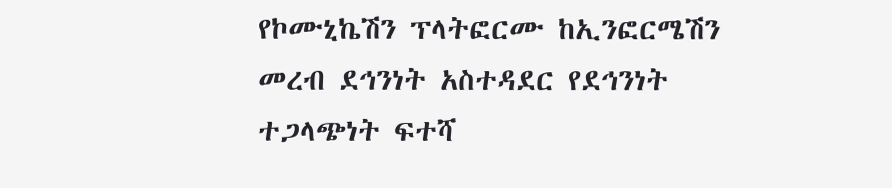የኮሙኒኬሽን ፕላትፎርሙ ከኢንፎርሜሽን መረብ ደኅንነት አስተዳደር የደኅንነት ተጋላጭነት ፍተሻ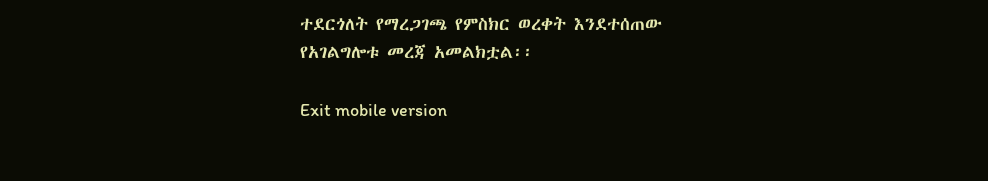ተደርጎለት የማረጋገጫ የምስክር ወረቀት እንደተሰጠው የአገልግሎቱ መረጃ አመልክቷል፡፡

Exit mobile version